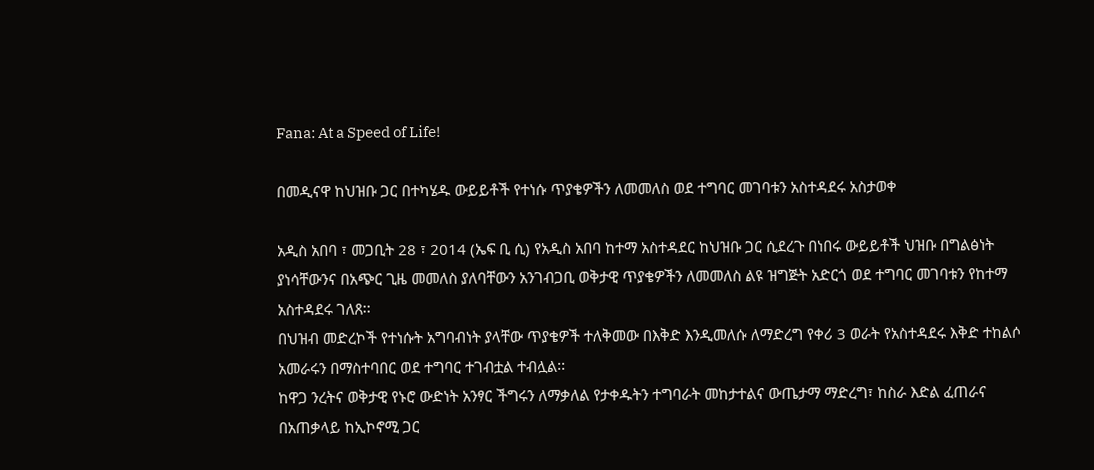Fana: At a Speed of Life!

በመዲናዋ ከህዝቡ ጋር በተካሄዱ ውይይቶች የተነሱ ጥያቄዎችን ለመመለስ ወደ ተግባር መገባቱን አስተዳደሩ አስታወቀ

አዲስ አበባ ፣ መጋቢት 28 ፣ 2014 (ኤፍ ቢ ሲ) የአዲስ አበባ ከተማ አስተዳደር ከህዝቡ ጋር ሲደረጉ በነበሩ ውይይቶች ህዝቡ በግልፅነት ያነሳቸውንና በአጭር ጊዜ መመለስ ያለባቸውን አንገብጋቢ ወቅታዊ ጥያቄዎችን ለመመለስ ልዩ ዝግጅት አድርጎ ወደ ተግባር መገባቱን የከተማ አስተዳደሩ ገለጸ፡፡
በህዝብ መድረኮች የተነሱት አግባብነት ያላቸው ጥያቄዎች ተለቅመው በእቅድ እንዲመለሱ ለማድረግ የቀሪ 3 ወራት የአስተዳደሩ እቅድ ተከልሶ አመራሩን በማስተባበር ወደ ተግባር ተገብቷል ተብሏል፡፡
ከዋጋ ንረትና ወቅታዊ የኑሮ ውድነት አንፃር ችግሩን ለማቃለል የታቀዱትን ተግባራት መከታተልና ውጤታማ ማድረግ፣ ከስራ እድል ፈጠራና በአጠቃላይ ከኢኮኖሚ ጋር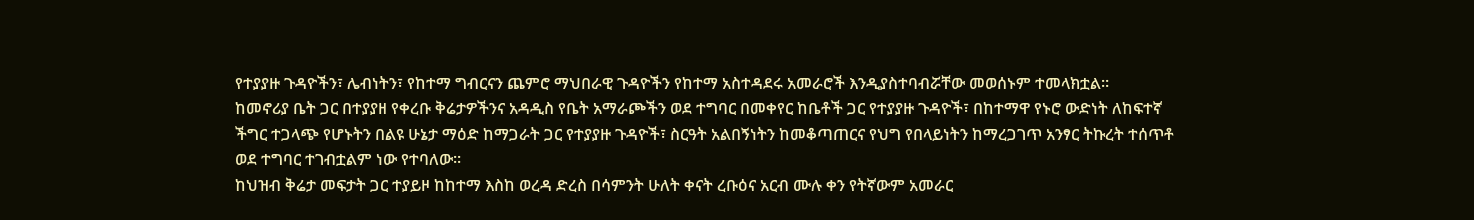የተያያዙ ጉዳዮችን፣ ሌብነትን፣ የከተማ ግብርናን ጨምሮ ማህበራዊ ጉዳዮችን የከተማ አስተዳደሩ አመራሮች እንዲያስተባብሯቸው መወሰኑም ተመላክቷል።
ከመኖሪያ ቤት ጋር በተያያዘ የቀረቡ ቅሬታዎችንና አዳዲስ የቤት አማራጮችን ወደ ተግባር በመቀየር ከቤቶች ጋር የተያያዙ ጉዳዮች፣ በከተማዋ የኑሮ ውድነት ለከፍተኛ ችግር ተጋላጭ የሆኑትን በልዩ ሁኔታ ማዕድ ከማጋራት ጋር የተያያዙ ጉዳዮች፣ ስርዓት አልበኝነትን ከመቆጣጠርና የህግ የበላይነትን ከማረጋገጥ አንፃር ትኩረት ተሰጥቶ ወደ ተግባር ተገብቷልም ነው የተባለው፡፡
ከህዝብ ቅሬታ መፍታት ጋር ተያይዞ ከከተማ እስከ ወረዳ ድረስ በሳምንት ሁለት ቀናት ረቡዕና አርብ ሙሉ ቀን የትኛውም አመራር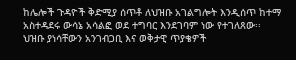ከሌሎች ጉዳዮች ቅድሚያ ሰጥቶ ለህዝቡ አገልግሎት እንዲሰጥ ከተማ አስተዳደሩ ውሳኔ አሳልፎ ወደ ተግባር እንደገባም ነው የተገለጸው፡፡
ህዝቡ ያነሳቸውን አንገብጋቢ እና ወቅታዊ ጥያቄዎች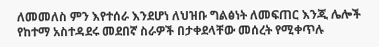ለመመለስ ምን እየተሰራ እንደሆነ ለህዝቡ ግልፅነት ለመፍጠር እንጂ ሌሎች የከተማ አስተዳደሩ መደበኛ ስራዎች በታቀደላቸው መሰረት የሚቀጥሉ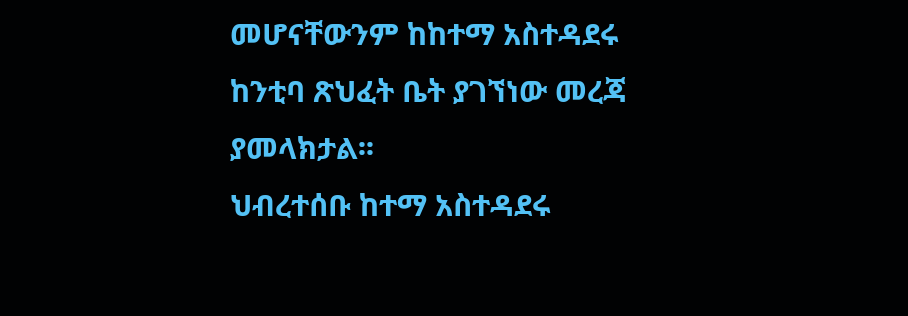መሆናቸውንም ከከተማ አስተዳደሩ ከንቲባ ጽህፈት ቤት ያገኘነው መረጃ ያመላክታል፡፡
ህብረተሰቡ ከተማ አስተዳደሩ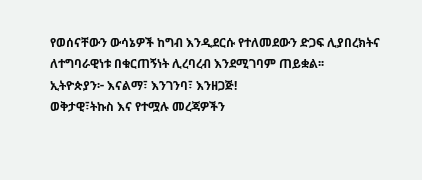የወሰናቸውን ውሳኔዎች ከግብ እንዲደርሱ የተለመደውን ድጋፍ ሊያበረክትና ለተግባራዊነቱ በቁርጠኝነት ሊረባረብ እንደሚገባም ጠይቋል፡፡
ኢትዮጵያን፦ እናልማ፣ እንገንባ፣ እንዘጋጅ!
ወቅታዊ፣ትኩስ እና የተሟሉ መረጃዎችን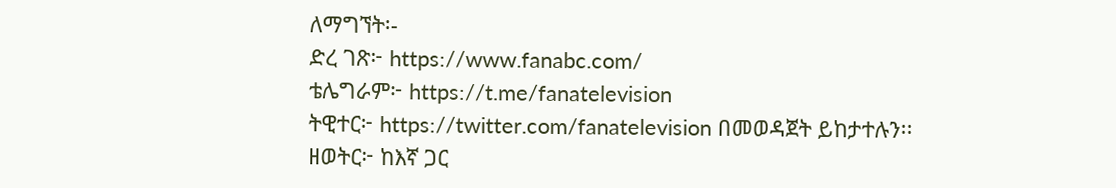ለማግኘት፡-
ድረ ገጽ፦ https://www.fanabc.com/
ቴሌግራም፦ https://t.me/fanatelevision
ትዊተር፦ https://twitter.com/fanatelevision በመወዳጀት ይከታተሉን፡፡
ዘወትር፦ ከእኛ ጋር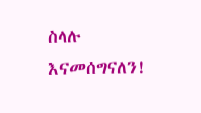ስላሉ እናመሰግናለን!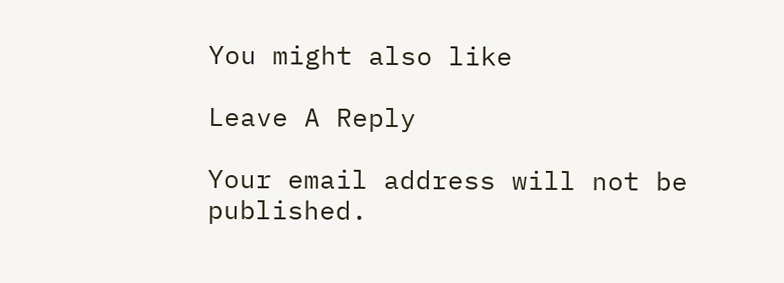You might also like

Leave A Reply

Your email address will not be published.